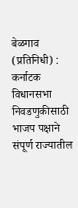बेळगाव (प्रतिनिधी) : कर्नाटक विधानसभा निवडणुकीसाठी भाजप पक्षाने संपूर्ण राज्यातील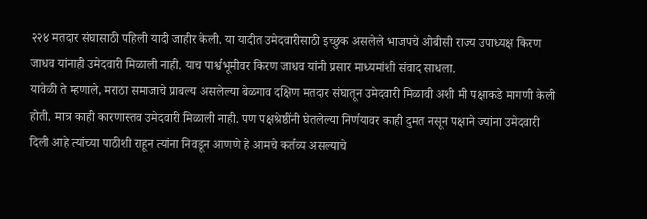२२४ मतदार संघासाठी पहिली यादी जाहीर केली. या यादीत उमेदवारीसाठी इच्छुक असलेले भाजपचे ओबीसी राज्य उपाध्यक्ष किरण जाधव यांनाही उमेदवारी मिळाली नाही. याच पार्श्वभूमीवर किरण जाधव यांनी प्रसार माध्यमांशी संवाद साधला.
यावेळी ते म्हणाले, मराठा समाजाचे प्राबल्य असलेल्या बेळगाव दक्षिण मतदार संघातून उमेदवारी मिळावी अशी मी पक्षाकडे मागणी केली होती. मात्र काही कारणास्तव उमेदवारी मिळाली नाही. पण पक्षश्रेष्ठींनी घेतलेल्या निर्णयावर काही दुमत नसून पक्षाने ज्यांना उमेदवारी दिली आहे त्यांच्या पाठीशी राहून त्यांना निवडून आणणे हे आमचे कर्तव्य असल्याचे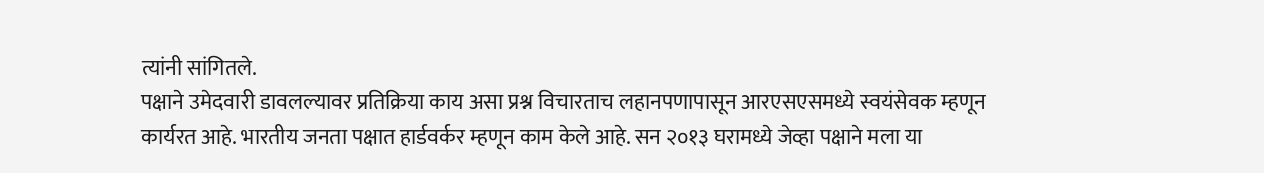त्यांनी सांगितले.
पक्षाने उमेदवारी डावलल्यावर प्रतिक्रिया काय असा प्रश्न विचारताच लहानपणापासून आरएसएसमध्ये स्वयंसेवक म्हणून कार्यरत आहे. भारतीय जनता पक्षात हार्डवर्कर म्हणून काम केले आहे. सन २०१३ घरामध्ये जेव्हा पक्षाने मला या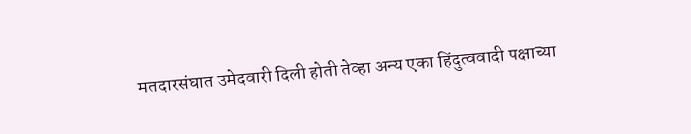मतदारसंघात उमेदवारी दिली होती तेव्हा अन्य एका हिंदुत्ववादी पक्षाच्या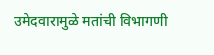उमेदवारामुळे मतांची विभागणी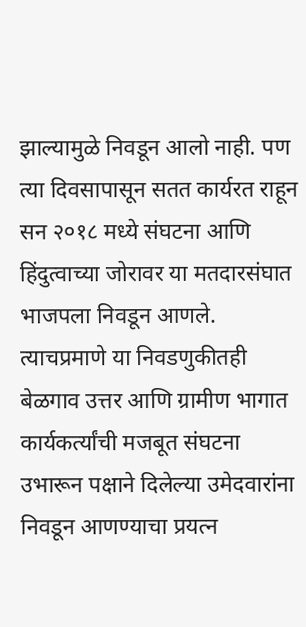झाल्यामुळे निवडून आलो नाही. पण त्या दिवसापासून सतत कार्यरत राहून सन २०१८ मध्ये संघटना आणि हिंदुत्वाच्या जोरावर या मतदारसंघात भाजपला निवडून आणले. त्याचप्रमाणे या निवडणुकीतही बेळगाव उत्तर आणि ग्रामीण भागात कार्यकर्त्यांची मजबूत संघटना उभारून पक्षाने दिलेल्या उमेदवारांना निवडून आणण्याचा प्रयत्न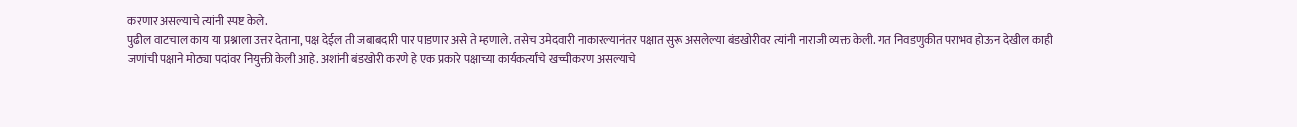करणार असल्याचे त्यांनी स्पष्ट केले.
पुढील वाटचाल काय या प्रश्नाला उत्तर देताना, पक्ष देईल ती जबाबदारी पार पाडणार असे ते म्हणाले. तसेच उमेदवारी नाकारल्यानंतर पक्षात सुरू असलेल्या बंडखोरीवर त्यांनी नाराजी व्यक्त केली. गत निवडणुकीत पराभव होऊन देखील काही जणांची पक्षाने मोठ्या पदांवर नियुक्ती केली आहे. अशांनी बंडखोरी करणे हे एक प्रकारे पक्षाच्या कार्यकर्त्यांचे खच्चीकरण असल्याचे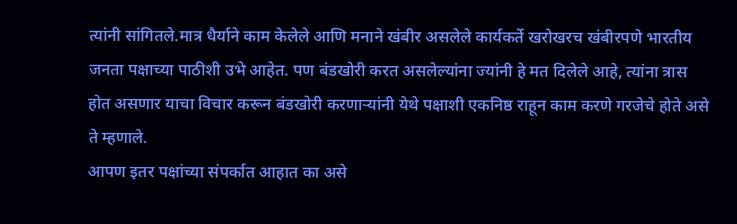त्यांनी सांगितले.मात्र धैर्याने काम केलेले आणि मनाने खंबीर असलेले कार्यकर्ते खरोखरच खंबीरपणे भारतीय जनता पक्षाच्या पाठीशी उभे आहेत. पण बंडखोरी करत असलेल्यांना ज्यांनी हे मत दिलेले आहे, त्यांना त्रास होत असणार याचा विचार करून बंडखोरी करणाऱ्यांनी येथे पक्षाशी एकनिष्ठ राहून काम करणे गरजेचे होते असे ते म्हणाले.
आपण इतर पक्षांच्या संपर्कात आहात का असे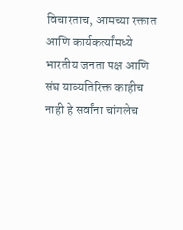विचारताच, आमच्या रक्तात आणि कार्यकर्त्यांमध्ये भारतीय जनता पक्ष आणि संघ याव्यतिरिक्त काहीच नाही हे सर्वांना चांगलेच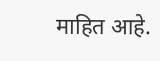माहित आहे.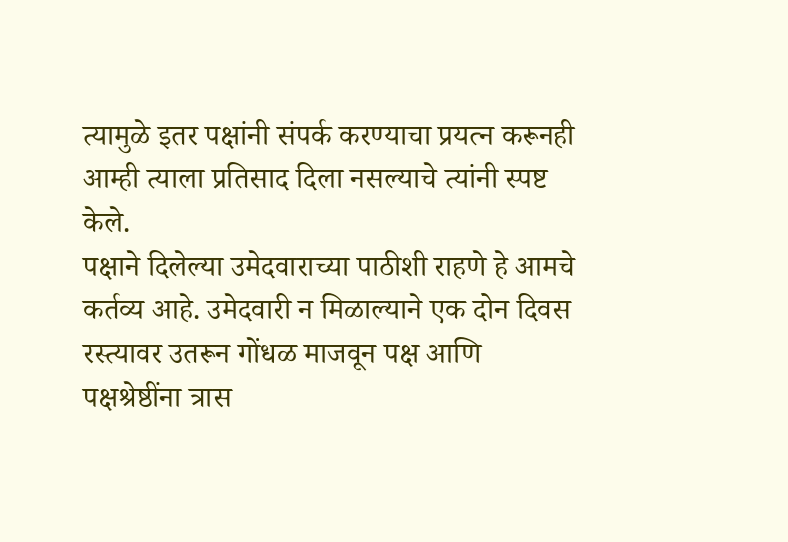त्यामुळे इतर पक्षांनी संपर्क करण्याचा प्रयत्न करूनही आम्ही त्याला प्रतिसाद दिला नसल्याचे त्यांनी स्पष्ट केले.
पक्षाने दिलेल्या उमेदवाराच्या पाठीशी राहणे हे आमचे कर्तव्य आहे. उमेदवारी न मिळाल्याने एक दोन दिवस रस्त्यावर उतरून गोंधळ माजवून पक्ष आणि पक्षश्रेष्ठींना त्रास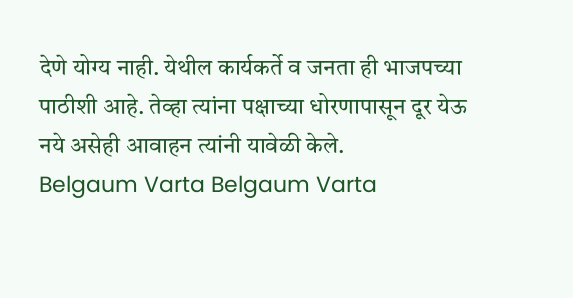देणे योग्य नाही. येथील कार्यकर्ते व जनता ही भाजपच्या पाठीशी आहे. तेव्हा त्यांना पक्षाच्या धोरणापासून दूर येऊ नये असेही आवाहन त्यांनी यावेळी केले.
Belgaum Varta Belgaum Varta